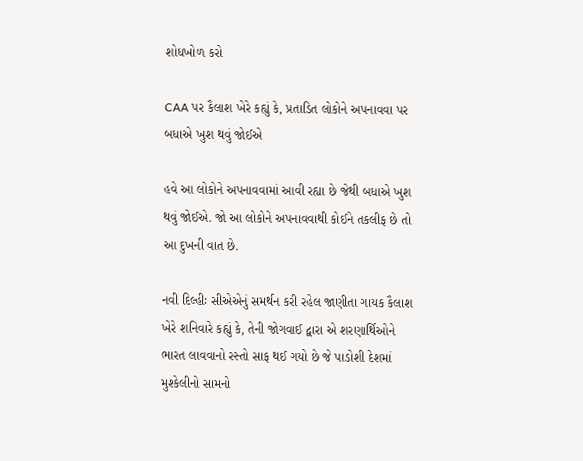શોધખોળ કરો

CAA પર કૈલાશ ખેરે કહ્યું કે, પ્રતાડિત લોકોને અપનાવવા પર બધાએ ખુશ થવું જોઈએ

હવે આ લોકોને અપનાવવામાં આવી રહ્યા છે જેથી બધાએ ખુશ થવું જોઈએ. જો આ લોકોને અપનાવવાથી કોઈને તકલીફ છે તો આ દુખની વાત છે.

નવી દિલ્હીઃ સીએએનું સમર્થન કરી રહેલ જાણીતા ગાયક કૈલાશ ખેરે શનિવારે કહ્યું કે, તેની જોગવાઈ દ્વારા એ શરણાર્થિઓને ભારત લાવવાનો રસ્તો સાફ થઈ ગયો છે જે પાડોશી દેશમાં મુશ્કેલીનો સામનો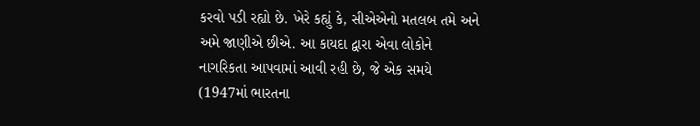કરવો પડી રહ્યો છે. ખેરે કહ્યું કે, સીએએનો મતલબ તમે અને અમે જાણીએ છીએ. આ કાયદા દ્વારા એવા લોકોને નાગરિકતા આપવામાં આવી રહી છે, જે એક સમયે (1947માં ભારતના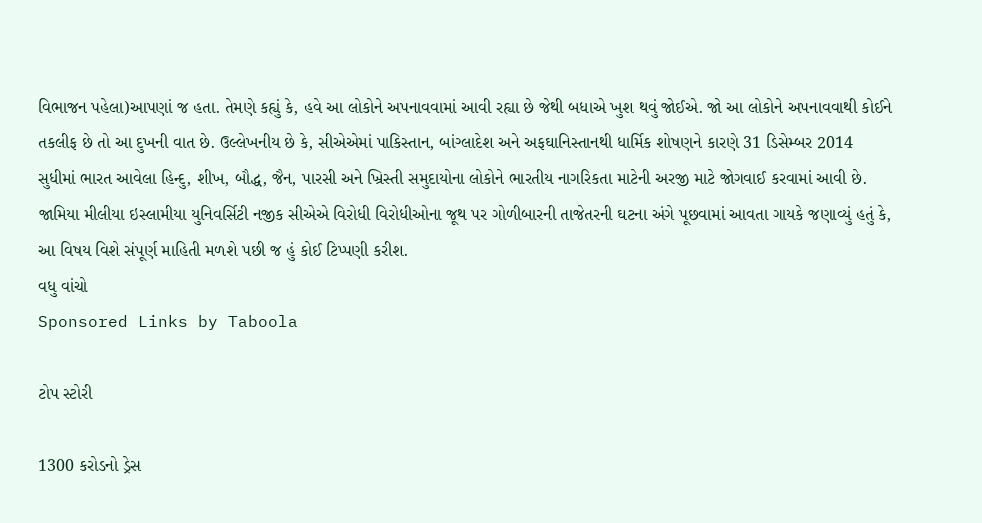વિભાજન પહેલા)આપણાં જ હતા. તેમણે કહ્યું કે, હવે આ લોકોને અપનાવવામાં આવી રહ્યા છે જેથી બધાએ ખુશ થવું જોઈએ. જો આ લોકોને અપનાવવાથી કોઈને તકલીફ છે તો આ દુખની વાત છે. ઉલ્લેખનીય છે કે, સીએએમાં પાકિસ્તાન, બાંગ્લાદેશ અને અફઘાનિસ્તાનથી ધાર્મિક શોષણને કારણે 31 ડિસેમ્બર 2014 સુધીમાં ભારત આવેલા હિન્દુ, શીખ, બૌદ્ધ, જૈન, પારસી અને ખ્રિસ્તી સમુદાયોના લોકોને ભારતીય નાગરિકતા માટેની અરજી માટે જોગવાઈ કરવામાં આવી છે. જામિયા મીલીયા ઇસ્લામીયા યુનિવર્સિટી નજીક સીએએ વિરોધી વિરોધીઓના જૂથ પર ગોળીબારની તાજેતરની ઘટના અંગે પૂછવામાં આવતા ગાયકે જણાવ્યું હતું કે, આ વિષય વિશે સંપૂર્ણ માહિતી મળશે પછી જ હું કોઈ ટિપ્પણી કરીશ.
વધુ વાંચો
Sponsored Links by Taboola

ટોપ સ્ટોરી

1300 કરોડનો ડ્રેસ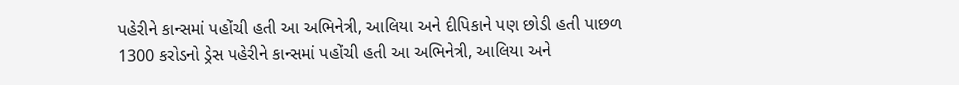પહેરીને કાન્સમાં પહોંચી હતી આ અભિનેત્રી, આલિયા અને દીપિકાને પણ છોડી હતી પાછળ
1300 કરોડનો ડ્રેસ પહેરીને કાન્સમાં પહોંચી હતી આ અભિનેત્રી, આલિયા અને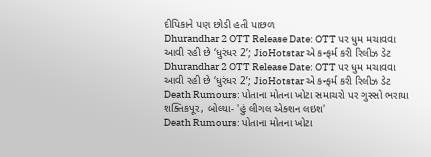દીપિકાને પણ છોડી હતી પાછળ
Dhurandhar 2 OTT Release Date: OTT પર ધુમ મચાવવા આવી રહી છે ‘ધુરંધર 2’; JioHotstar એ કન્ફર્મ કરી રિલીઝ ડેટ
Dhurandhar 2 OTT Release Date: OTT પર ધુમ મચાવવા આવી રહી છે ‘ધુરંધર 2’; JioHotstar એ કન્ફર્મ કરી રિલીઝ ડેટ
Death Rumours: પોતાના મોતના ખોટા સમાચરો પર ગુસ્સો ભરાયા શક્તિકપૂર, બોલ્યા- 'હું લીગલ એક્શન લઇશ'
Death Rumours: પોતાના મોતના ખોટા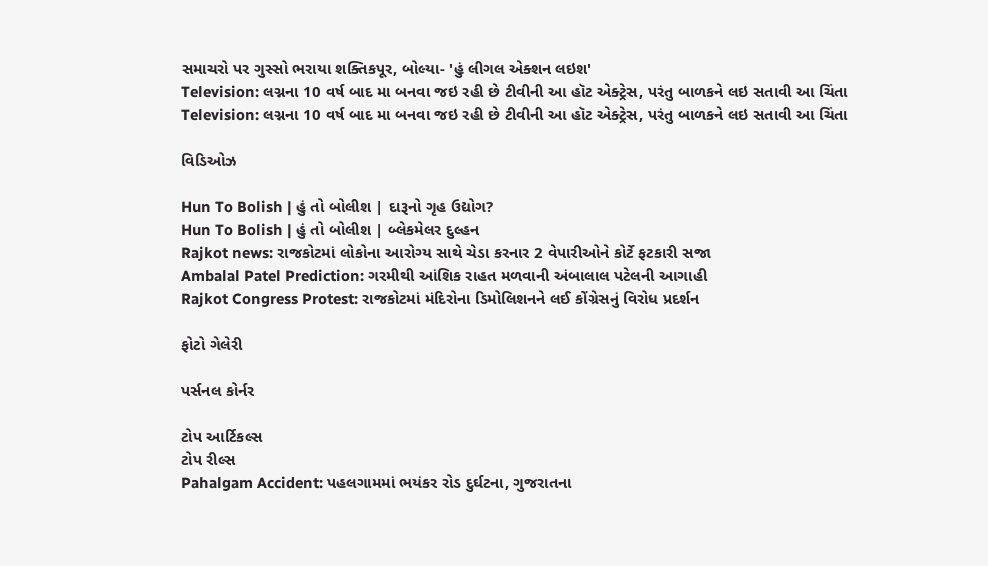સમાચરો પર ગુસ્સો ભરાયા શક્તિકપૂર, બોલ્યા- 'હું લીગલ એક્શન લઇશ'
Television: લગ્નના 10 વર્ષ બાદ મા બનવા જઇ રહી છે ટીવીની આ હૉટ એક્ટ્રેસ, પરંતુ બાળકને લઇ સતાવી આ ચિંતા
Television: લગ્નના 10 વર્ષ બાદ મા બનવા જઇ રહી છે ટીવીની આ હૉટ એક્ટ્રેસ, પરંતુ બાળકને લઇ સતાવી આ ચિંતા

વિડિઓઝ

Hun To Bolish | હું તો બોલીશ | દારૂનો ગૃહ ઉદ્યોગ?
Hun To Bolish | હું તો બોલીશ | બ્લેકમેલર દુલ્હન
Rajkot news: રાજકોટમાં લોકોના આરોગ્ય સાથે ચેડા કરનાર 2 વેપારીઓને કોર્ટે ફટકારી સજા
Ambalal Patel Prediction: ગરમીથી આંશિક રાહત મળવાની અંબાલાલ પટેલની આગાહી
Rajkot Congress Protest: રાજકોટમાં મંદિરોના ડિમોલિશનને લઈ કોંગ્રેસનું વિરોધ પ્રદર્શન

ફોટો ગેલેરી

પર્સનલ કોર્નર

ટોપ આર્ટિકલ્સ
ટોપ રીલ્સ
Pahalgam Accident: પહલગામમાં ભયંકર રોડ દુર્ઘટના, ગુજરાતના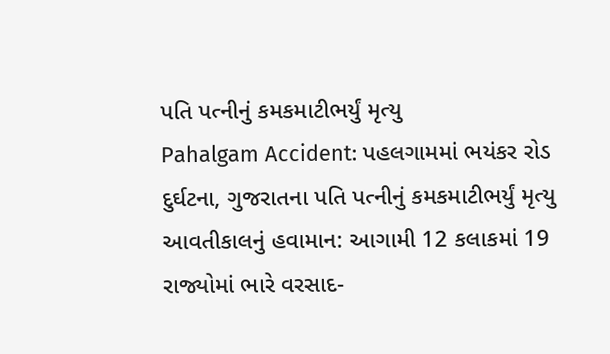પતિ પત્નીનું કમકમાટીભર્યું મૃત્યુ
Pahalgam Accident: પહલગામમાં ભયંકર રોડ દુર્ઘટના, ગુજરાતના પતિ પત્નીનું કમકમાટીભર્યું મૃત્યુ
આવતીકાલનું હવામાન: આગામી 12 કલાકમાં 19 રાજ્યોમાં ભારે વરસાદ-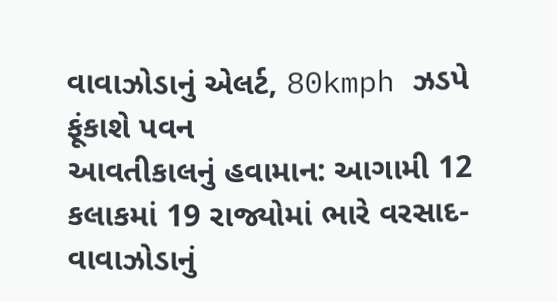વાવાઝોડાનું એલર્ટ, 80kmph ઝડપે ફૂંકાશે પવન
આવતીકાલનું હવામાન: આગામી 12 કલાકમાં 19 રાજ્યોમાં ભારે વરસાદ-વાવાઝોડાનું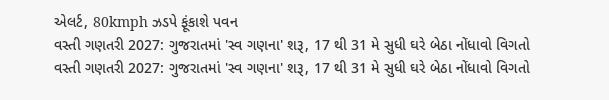એલર્ટ, 80kmph ઝડપે ફૂંકાશે પવન
વસ્તી ગણતરી 2027: ગુજરાતમાં 'સ્વ ગણના' શરૂ, 17 થી 31 મે સુધી ઘરે બેઠા નોંધાવો વિગતો
વસ્તી ગણતરી 2027: ગુજરાતમાં 'સ્વ ગણના' શરૂ, 17 થી 31 મે સુધી ઘરે બેઠા નોંધાવો વિગતો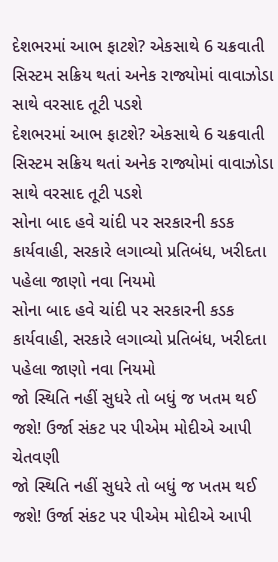દેશભરમાં આભ ફાટશે? એકસાથે 6 ચક્રવાતી સિસ્ટમ સક્રિય થતાં અનેક રાજ્યોમાં વાવાઝોડા સાથે વરસાદ તૂટી પડશે
દેશભરમાં આભ ફાટશે? એકસાથે 6 ચક્રવાતી સિસ્ટમ સક્રિય થતાં અનેક રાજ્યોમાં વાવાઝોડા સાથે વરસાદ તૂટી પડશે
સોના બાદ હવે ચાંદી પર સરકારની કડક કાર્યવાહી, સરકારે લગાવ્યો પ્રતિબંધ, ખરીદતા પહેલા જાણો નવા નિયમો
સોના બાદ હવે ચાંદી પર સરકારની કડક કાર્યવાહી, સરકારે લગાવ્યો પ્રતિબંધ, ખરીદતા પહેલા જાણો નવા નિયમો
જો સ્થિતિ નહીં સુધરે તો બધું જ ખતમ થઈ જશે! ઉર્જા સંકટ પર પીએમ મોદીએ આપી ચેતવણી
જો સ્થિતિ નહીં સુધરે તો બધું જ ખતમ થઈ જશે! ઉર્જા સંકટ પર પીએમ મોદીએ આપી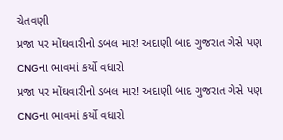ચેતવણી
પ્રજા પર મોંઘવારીનો ડબલ માર! અદાણી બાદ ગુજરાત ગેસે પણ CNGના ભાવમાં કર્યો વધારો
પ્રજા પર મોંઘવારીનો ડબલ માર! અદાણી બાદ ગુજરાત ગેસે પણ CNGના ભાવમાં કર્યો વધારો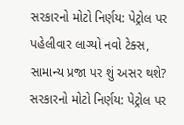સરકારનો મોટો નિર્ણય: પેટ્રોલ પર પહેલીવાર લાગ્યો નવો ટેક્સ, સામાન્ય પ્રજા પર શું અસર થશે?
સરકારનો મોટો નિર્ણય: પેટ્રોલ પર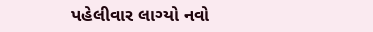પહેલીવાર લાગ્યો નવો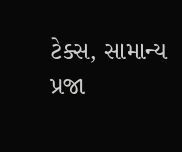ટેક્સ, સામાન્ય પ્રજા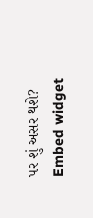પર શું અસર થશે?
Embed widget